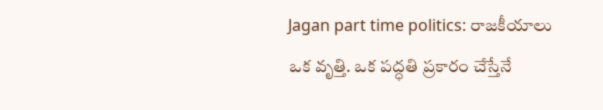Jagan part time politics: రాజకీయాలు ఒక వృత్తి. ఒక పద్ధతి ప్రకారం చేస్తేనే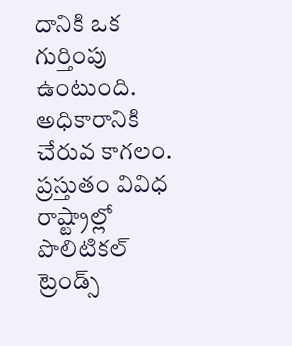దానికి ఒక గుర్తింపు ఉంటుంది. అధికారానికి చేరువ కాగలం. ప్రస్తుతం వివిధ రాష్ట్రాల్లో పొలిటికల్ ట్రెండ్స్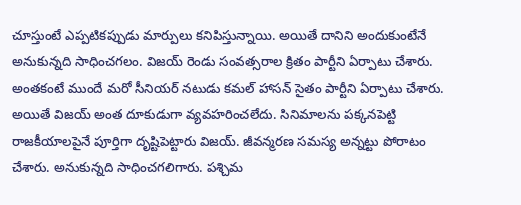చూస్తుంటే ఎప్పటికప్పుడు మార్పులు కనిపిస్తున్నాయి. అయితే దానిని అందుకుంటేనే అనుకున్నది సాధించగలం. విజయ్ రెండు సంవత్సరాల క్రితం పార్టీని ఏర్పాటు చేశారు. అంతకంటే ముందే మరో సీనియర్ నటుడు కమల్ హాసన్ సైతం పార్టీని ఏర్పాటు చేశారు. అయితే విజయ్ అంత దూకుడుగా వ్యవహరించలేదు. సినిమాలను పక్కనపెట్టి రాజకీయాలపైనే పూర్తిగా దృష్టిపెట్టారు విజయ్. జీవన్మరణ సమస్య అన్నట్టు పోరాటం చేశారు. అనుకున్నది సాధించగలిగారు. పశ్చిమ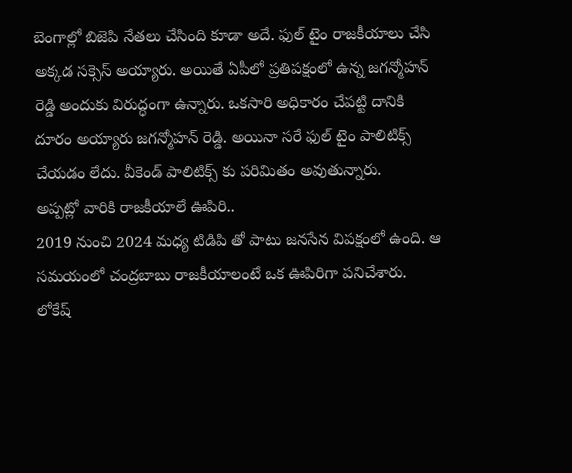బెంగాల్లో బిజెపి నేతలు చేసింది కూడా అదే. ఫుల్ టైం రాజకీయాలు చేసి అక్కడ సక్సెస్ అయ్యారు. అయితే ఏపీలో ప్రతిపక్షంలో ఉన్న జగన్మోహన్ రెడ్డి అందుకు విరుద్ధంగా ఉన్నారు. ఒకసారి అధికారం చేపట్టి దానికి దూరం అయ్యారు జగన్మోహన్ రెడ్డి. అయినా సరే ఫుల్ టైం పాలిటిక్స్ చేయడం లేదు. వీకెండ్ పాలిటిక్స్ కు పరిమితం అవుతున్నారు.
అప్పట్లో వారికి రాజకీయాలే ఊపిరి..
2019 నుంచి 2024 మధ్య టిడిపి తో పాటు జనసేన విపక్షంలో ఉంది. ఆ సమయంలో చంద్రబాబు రాజకీయాలంటే ఒక ఊపిరిగా పనిచేశారు. లోకేష్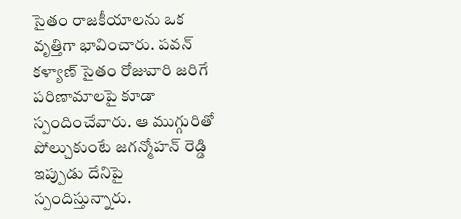సైతం రాజకీయాలను ఒక వృత్తిగా భావించారు. పవన్ కళ్యాణ్ సైతం రోజువారి జరిగే పరిణామాలపై కూడా స్పందించేవారు. ఆ ముగ్గురితో పోల్చుకుంటే జగన్మోహన్ రెడ్డి ఇప్పుడు దేనిపై స్పందిస్తున్నారు.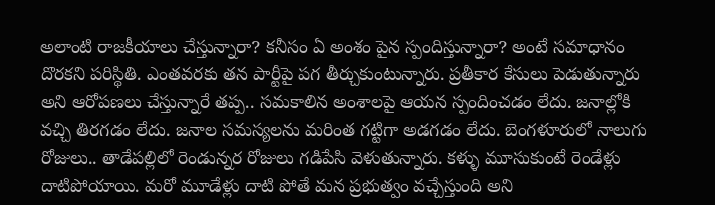అలాంటి రాజకీయాలు చేస్తున్నారా? కనీసం ఏ అంశం పైన స్పందిస్తున్నారా? అంటే సమాధానం దొరకని పరిస్థితి. ఎంతవరకు తన పార్టీపై పగ తీర్చుకుంటున్నారు. ప్రతీకార కేసులు పెడుతున్నారు అని ఆరోపణలు చేస్తున్నారే తప్ప.. సమకాలిన అంశాలపై ఆయన స్పందించడం లేదు. జనాల్లోకి వచ్చి తిరగడం లేదు. జనాల సమస్యలను మరింత గట్టిగా అడగడం లేదు. బెంగళూరులో నాలుగు రోజులు.. తాడేపల్లిలో రెండున్నర రోజులు గడిపేసి వెళుతున్నారు. కళ్ళు మూసుకుంటే రెండేళ్లు దాటిపోయాయి. మరో మూడేళ్లు దాటి పోతే మన ప్రభుత్వం వచ్చేస్తుంది అని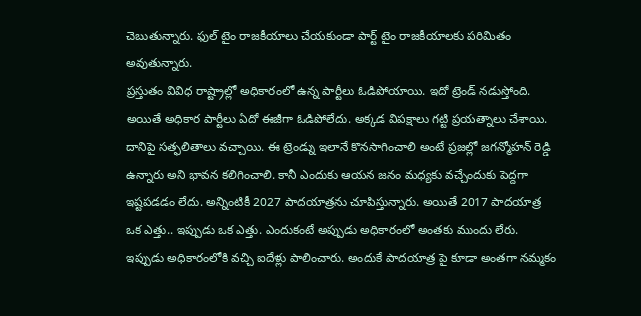చెబుతున్నారు. ఫుల్ టైం రాజకీయాలు చేయకుండా పార్ట్ టైం రాజకీయాలకు పరిమితం అవుతున్నారు.
ప్రస్తుతం వివిధ రాష్ట్రాల్లో అధికారంలో ఉన్న పార్టీలు ఓడిపోయాయి. ఇదో ట్రెండ్ నడుస్తోంది. అయితే అధికార పార్టీలు ఏదో ఈజీగా ఓడిపోలేదు. అక్కడ విపక్షాలు గట్టి ప్రయత్నాలు చేశాయి. దానిపై సత్ఫలితాలు వచ్చాయి. ఈ ట్రెండ్ను ఇలానే కొనసాగించాలి అంటే ప్రజల్లో జగన్మోహన్ రెడ్డి ఉన్నారు అని భావన కలిగించాలి. కానీ ఎందుకు ఆయన జనం మధ్యకు వచ్చేందుకు పెద్దగా ఇష్టపడడం లేదు. అన్నింటికీ 2027 పాదయాత్రను చూపిస్తున్నారు. అయితే 2017 పాదయాత్ర ఒక ఎత్తు.. ఇప్పుడు ఒక ఎత్తు. ఎందుకంటే అప్పుడు అధికారంలో అంతకు ముందు లేరు. ఇప్పుడు అధికారంలోకి వచ్చి ఐదేళ్లు పాలించారు. అందుకే పాదయాత్ర పై కూడా అంతగా నమ్మకం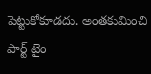పెట్టుకోకూడదు. అంతకుమించి పార్ట్ టైం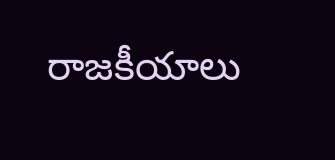రాజకీయాలు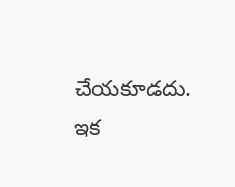చేయకూడదు. ఇక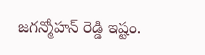జగన్మోహన్ రెడ్డి ఇష్టం.